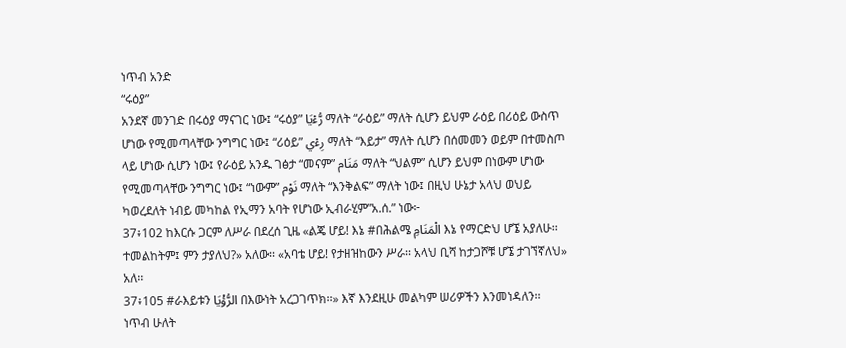ነጥብ አንድ
“ሩዕያ”
አንደኛ መንገድ በሩዕያ ማናገር ነው፤ “ሩዕያ” رُّءْيَا ማለት “ራዕይ” ማለት ሲሆን ይህም ራዕይ በሪዕይ ውስጥ ሆነው የሚመጣላቸው ንግግር ነው፤ “ሪዕይ” رِءْي ማለት “እይታ” ማለት ሲሆን በሰመመን ወይም በተመስጦ ላይ ሆነው ሲሆን ነው፤ የራዕይ አንዱ ገፅታ “መናም” مَنَام ማለት “ህልም” ሲሆን ይህም በነውም ሆነው የሚመጣላቸው ንግግር ነው፤ “ነውም” نَوْم ማለት “እንቅልፍ” ማለት ነው፤ በዚህ ሁኔታ አላህ ወህይ ካወረደለት ነብይ መካከል የኢማን አባት የሆነው ኢብራሂም”አ.ሰ.” ነው፦
37፥102 ከእርሱ ጋርም ለሥራ በደረሰ ጊዜ «ልጄ ሆይ! እኔ #በሕልሜ الْمَنَامِ እኔ የማርድህ ሆኜ አያለሁ፡፡ ተመልከትም፤ ምን ታያለህ?» አለው፡፡ «አባቴ ሆይ! የታዘዝከውን ሥራ፡፡ አላህ ቢሻ ከታጋሾቹ ሆኜ ታገኘኛለህ» አለ፡፡
37፥105 #ራእይቱን الرُّؤْيَا በእውነት አረጋገጥክ፡፡» እኛ እንደዚሁ መልካም ሠሪዎችን እንመነዳለን፡፡
ነጥብ ሁለት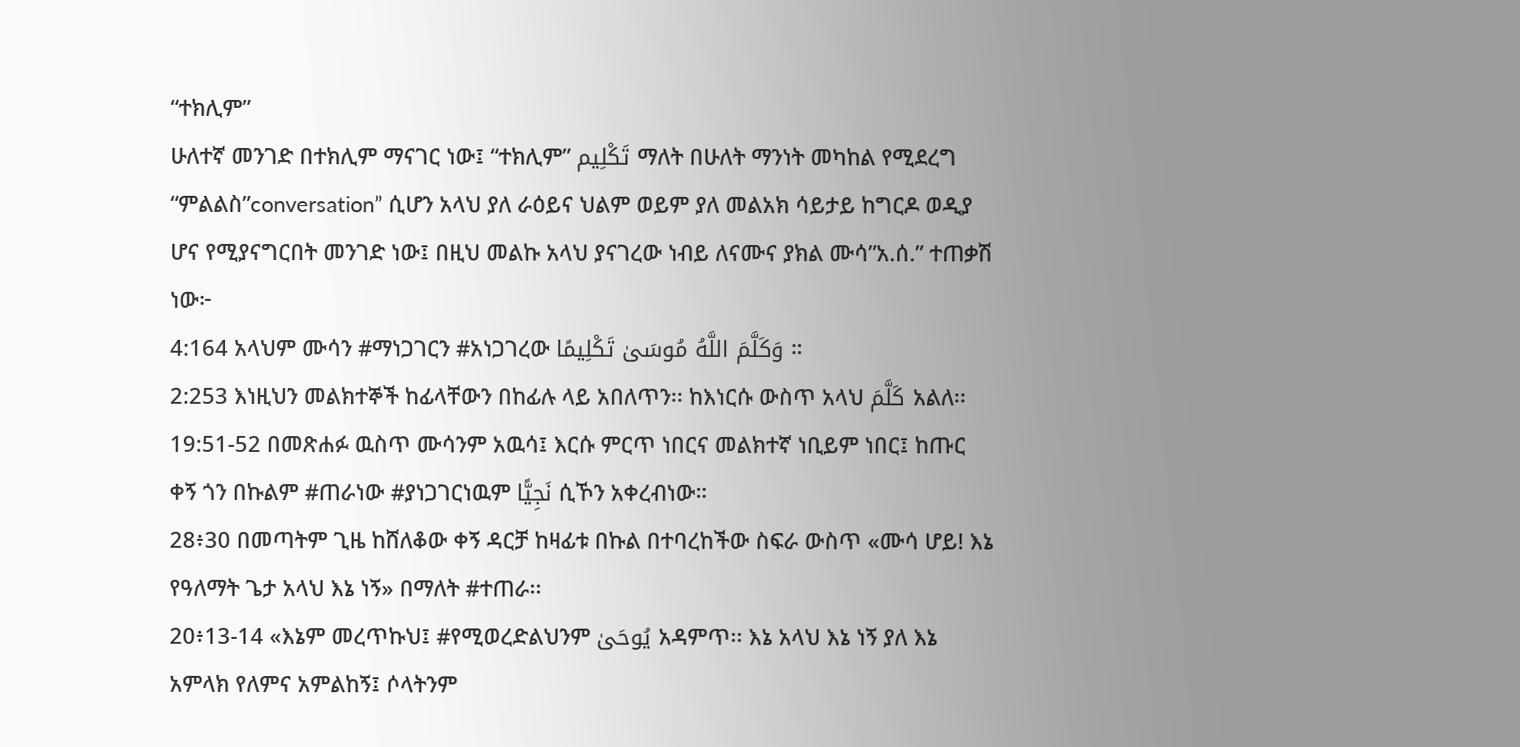“ተክሊም”
ሁለተኛ መንገድ በተክሊም ማናገር ነው፤ “ተክሊም” تَكْلِيم ማለት በሁለት ማንነት መካከል የሚደረግ “ምልልስ”conversation” ሲሆን አላህ ያለ ራዕይና ህልም ወይም ያለ መልአክ ሳይታይ ከግርዶ ወዲያ ሆና የሚያናግርበት መንገድ ነው፤ በዚህ መልኩ አላህ ያናገረው ነብይ ለናሙና ያክል ሙሳ”አ.ሰ.” ተጠቃሽ ነው፦
4:164 አላህም ሙሳን #ማነጋገርን #አነጋገረው وَكَلَّمَ اللَّهُ مُوسَىٰ تَكْلِيمًا ።
2:253 እነዚህን መልክተኞች ከፊላቸውን በከፊሉ ላይ አበለጥን፡፡ ከእነርሱ ውስጥ አላህ كَلَّمَ አልለ፡፡
19:51-52 በመጽሐፉ ዉስጥ ሙሳንም አዉሳ፤ እርሱ ምርጥ ነበርና መልክተኛ ነቢይም ነበር፤ ከጡር ቀኝ ጎን በኩልም #ጠራነው #ያነጋገርነዉም نَجِيًّا ሲኾን አቀረብነው።
28፥30 በመጣትም ጊዜ ከሸለቆው ቀኝ ዳርቻ ከዛፊቱ በኩል በተባረከችው ስፍራ ውስጥ «ሙሳ ሆይ! እኔ የዓለማት ጌታ አላህ እኔ ነኝ» በማለት #ተጠራ፡፡
20፥13-14 «እኔም መረጥኩህ፤ #የሚወረድልህንም يُوحَىٰ አዳምጥ፡፡ እኔ አላህ እኔ ነኝ ያለ እኔ አምላክ የለምና አምልከኝ፤ ሶላትንም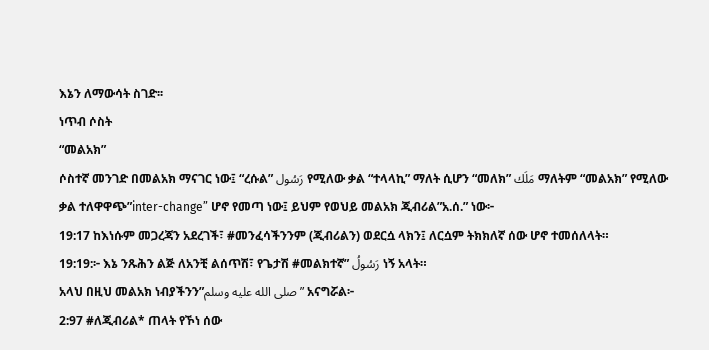እኔን ለማውሳት ስገድ፡፡
ነጥብ ሶስት
“መልአክ”
ሶስተኛ መንገድ በመልአክ ማናገር ነው፤ “ረሱል” رَسُول የሚለው ቃል “ተላላኪ” ማለት ሲሆን “መለክ” مَلَك ማለትም “መልአክ” የሚለው ቃል ተለዋዋጭ”inter-change” ሆኖ የመጣ ነው፤ ይህም የወህይ መልአክ ጂብሪል”አ.ሰ.” ነው፦
19:17 ከእነሱም መጋረጃን አደረገች፣ #መንፈሳችንንም (ጂብሪልን) ወደርሷ ላክን፤ ለርሷም ትክክለኛ ሰው ሆኖ ተመሰለላት።
19:19:፦ እኔ ንጹሕን ልጅ ለአንቺ ልሰጥሽ፣ የጌታሽ #መልክተኛ” رَسُولُ ነኝ አላት።
አላህ በዚህ መልአክ ነብያችንን”صلى الله عليه وسلم” አናግሯል፦
2:97 #ለጂብሪል* ጠላት የኾነ ሰው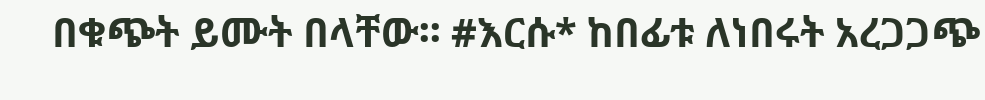በቁጭት ይሙት በላቸው፡፡ #እርሱ* ከበፊቱ ለነበሩት አረጋጋጭ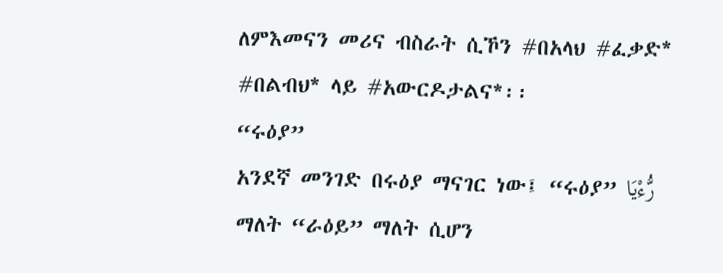ለምእመናን መሪና ብስራት ሲኾን #በአላህ #ፈቃድ* #በልብህ* ላይ #አውርዶታልና*፡፡
“ሩዕያ”
አንደኛ መንገድ በሩዕያ ማናገር ነው፤ “ሩዕያ” رُّءْيَا ማለት “ራዕይ” ማለት ሲሆን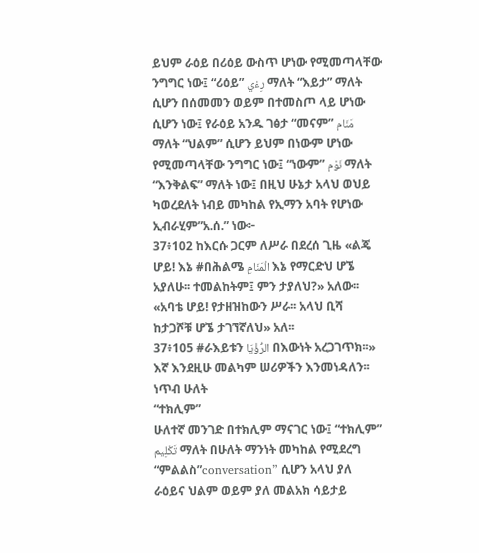ይህም ራዕይ በሪዕይ ውስጥ ሆነው የሚመጣላቸው ንግግር ነው፤ “ሪዕይ” رِءْي ማለት “እይታ” ማለት ሲሆን በሰመመን ወይም በተመስጦ ላይ ሆነው ሲሆን ነው፤ የራዕይ አንዱ ገፅታ “መናም” مَنَام ማለት “ህልም” ሲሆን ይህም በነውም ሆነው የሚመጣላቸው ንግግር ነው፤ “ነውም” نَوْم ማለት “እንቅልፍ” ማለት ነው፤ በዚህ ሁኔታ አላህ ወህይ ካወረደለት ነብይ መካከል የኢማን አባት የሆነው ኢብራሂም”አ.ሰ.” ነው፦
37፥102 ከእርሱ ጋርም ለሥራ በደረሰ ጊዜ «ልጄ ሆይ! እኔ #በሕልሜ الْمَنَامِ እኔ የማርድህ ሆኜ አያለሁ፡፡ ተመልከትም፤ ምን ታያለህ?» አለው፡፡ «አባቴ ሆይ! የታዘዝከውን ሥራ፡፡ አላህ ቢሻ ከታጋሾቹ ሆኜ ታገኘኛለህ» አለ፡፡
37፥105 #ራእይቱን الرُّؤْيَا በእውነት አረጋገጥክ፡፡» እኛ እንደዚሁ መልካም ሠሪዎችን እንመነዳለን፡፡
ነጥብ ሁለት
“ተክሊም”
ሁለተኛ መንገድ በተክሊም ማናገር ነው፤ “ተክሊም” تَكْلِيم ማለት በሁለት ማንነት መካከል የሚደረግ “ምልልስ”conversation” ሲሆን አላህ ያለ ራዕይና ህልም ወይም ያለ መልአክ ሳይታይ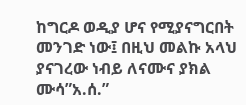ከግርዶ ወዲያ ሆና የሚያናግርበት መንገድ ነው፤ በዚህ መልኩ አላህ ያናገረው ነብይ ለናሙና ያክል ሙሳ”አ.ሰ.”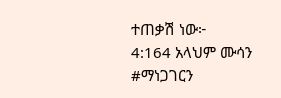ተጠቃሽ ነው፦
4:164 አላህም ሙሳን #ማነጋገርን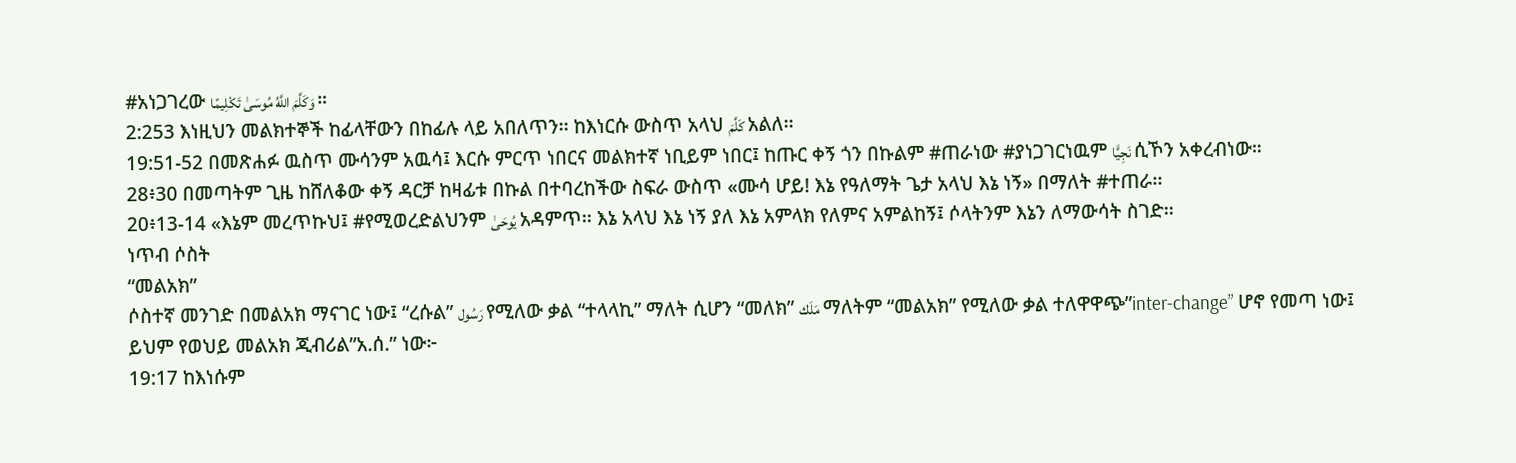#አነጋገረው وَكَلَّمَ اللَّهُ مُوسَىٰ تَكْلِيمًا ።
2:253 እነዚህን መልክተኞች ከፊላቸውን በከፊሉ ላይ አበለጥን፡፡ ከእነርሱ ውስጥ አላህ كَلَّمَ አልለ፡፡
19:51-52 በመጽሐፉ ዉስጥ ሙሳንም አዉሳ፤ እርሱ ምርጥ ነበርና መልክተኛ ነቢይም ነበር፤ ከጡር ቀኝ ጎን በኩልም #ጠራነው #ያነጋገርነዉም نَجِيًّا ሲኾን አቀረብነው።
28፥30 በመጣትም ጊዜ ከሸለቆው ቀኝ ዳርቻ ከዛፊቱ በኩል በተባረከችው ስፍራ ውስጥ «ሙሳ ሆይ! እኔ የዓለማት ጌታ አላህ እኔ ነኝ» በማለት #ተጠራ፡፡
20፥13-14 «እኔም መረጥኩህ፤ #የሚወረድልህንም يُوحَىٰ አዳምጥ፡፡ እኔ አላህ እኔ ነኝ ያለ እኔ አምላክ የለምና አምልከኝ፤ ሶላትንም እኔን ለማውሳት ስገድ፡፡
ነጥብ ሶስት
“መልአክ”
ሶስተኛ መንገድ በመልአክ ማናገር ነው፤ “ረሱል” رَسُول የሚለው ቃል “ተላላኪ” ማለት ሲሆን “መለክ” مَلَك ማለትም “መልአክ” የሚለው ቃል ተለዋዋጭ”inter-change” ሆኖ የመጣ ነው፤ ይህም የወህይ መልአክ ጂብሪል”አ.ሰ.” ነው፦
19:17 ከእነሱም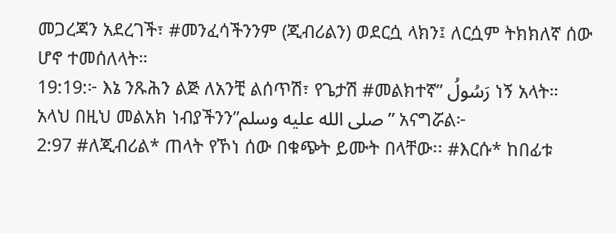መጋረጃን አደረገች፣ #መንፈሳችንንም (ጂብሪልን) ወደርሷ ላክን፤ ለርሷም ትክክለኛ ሰው ሆኖ ተመሰለላት።
19:19:፦ እኔ ንጹሕን ልጅ ለአንቺ ልሰጥሽ፣ የጌታሽ #መልክተኛ” رَسُولُ ነኝ አላት።
አላህ በዚህ መልአክ ነብያችንን”صلى الله عليه وسلم” አናግሯል፦
2:97 #ለጂብሪል* ጠላት የኾነ ሰው በቁጭት ይሙት በላቸው፡፡ #እርሱ* ከበፊቱ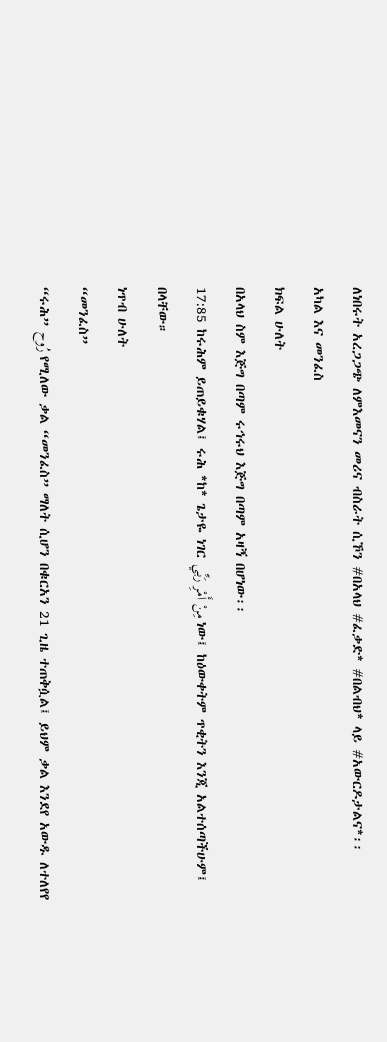ለነበሩት አረጋጋጭ ለምእመናን መሪና ብስራት ሲኾን #በአላህ #ፈቃድ* #በልብህ* ላይ #አውርዶታልና*፡፡
አካል እና መንፈስ
ክፍል ሁለት
በአላህ ስም እጅግ በጣም ሩኅሩህ እጅግ በጣም አዛኝ በሆነው፡፡
17:85 ከሩሕም ይጠይቁሃል፤ ሩሕ *ከ* ጌታዬ ነገር مِنْ أَمْرِ رَبِّي ነው፤ ከዕውቀትም ጥቂትን እንጂ አልተሰጣችሁም፤ በላቸው።
ነጥብ ሁለት
“መንፈስ”
“ሩሕ” رُوح የሚለው ቃል “መንፈስ” ማለት ሲሆን በቁርአን 21 ጊዜ ተጠቅሷል፤ ይህም ቃል እንደየ አውዱ ለተለየየ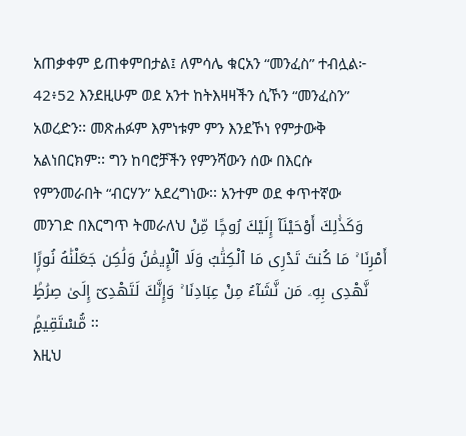አጠቃቀም ይጠቀምበታል፤ ለምሳሌ ቁርአን “መንፈስ” ተብሏል፦
42፥52 እንደዚሁም ወደ አንተ ከትእዛዛችን ሲኾን “መንፈስን” አወረድን፡፡ መጽሐፉም እምነቱም ምን እንደኾነ የምታውቅ አልነበርክም፡፡ ግን ከባሮቻችን የምንሻውን ሰው በእርሱ የምንመራበት “ብርሃን” አደረግነው፡፡ አንተም ወደ ቀጥተኛው መንገድ በእርግጥ ትመራለህ وَكَذَٰلِكَ أَوْحَيْنَآ إِلَيْكَ رُوحًۭا مِّنْ أَمْرِنَا ۚ مَا كُنتَ تَدْرِى مَا ٱلْكِتَٰبُ وَلَا ٱلْإِيمَٰنُ وَلَٰكِن جَعَلْنَٰهُ نُورًۭا نَّهْدِى بِهِۦ مَن نَّشَآءُ مِنْ عِبَادِنَا ۚ وَإِنَّكَ لَتَهْدِىٓ إِلَىٰ صِرَٰطٍۢ مُّسْتَقِيمٍۢ ፡፡
እዚህ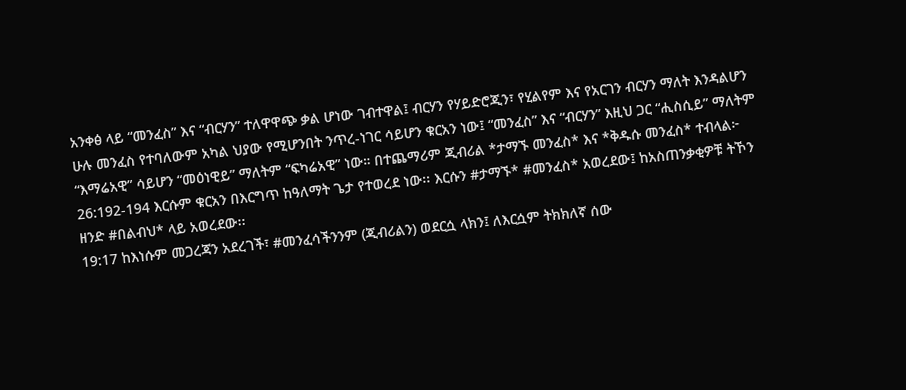አንቀፅ ላይ “መንፈስ” እና “ብርሃን” ተለዋዋጭ ቃል ሆነው ገብተዋል፤ ብርሃን የሃይድሮጂን፣ የሂልየም እና የአርገን ብርሃን ማለት እንዳልሆን ሁሉ መንፈስ የተባለውም አካል ህያው የሚሆንበት ንጥረ-ነገር ሳይሆን ቁርአን ነው፤ “መንፈስ” እና “ብርሃን” እዚህ ጋር “ሒስሲይ” ማለትም “እማሬአዊ” ሳይሆን “መዕነዊይ” ማለትም “ፍካሬአዊ” ነው። በተጨማሪም ጂብሪል *ታማኙ መንፈስ* እና *ቅዱሱ መንፈስ* ተብላል፦
26:192-194 እርሱም ቁርአን በእርግጥ ከዓለማት ጌታ የተወረደ ነው፡፡ እርሱን #ታማኙ* #መንፈስ* አወረደው፤ ከአስጠንቃቂዎቹ ትኾን ዘንድ #በልብህ* ላይ አወረደው፡፡
19:17 ከእነሱም መጋረጃን አደረገች፣ #መንፈሳችንንም (ጂብሪልን) ወደርሷ ላክን፤ ለእርሷም ትክክለኛ ሰው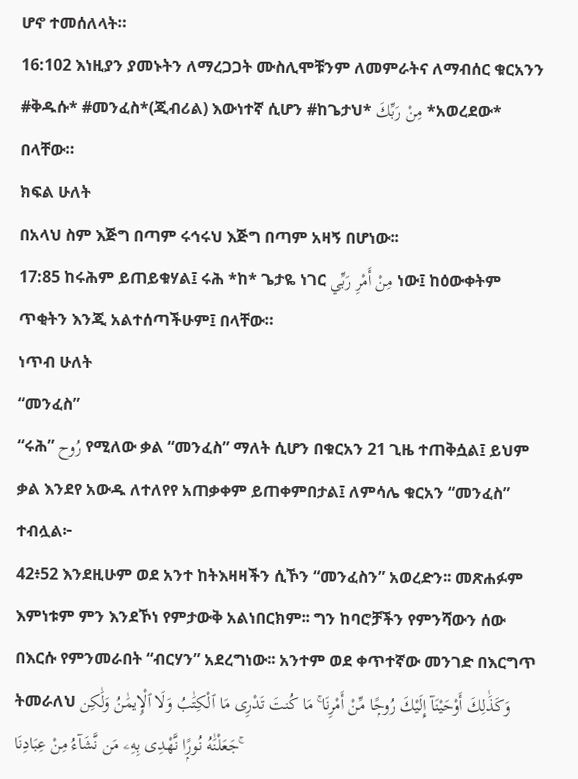ሆኖ ተመሰለላት።
16:102 እነዚያን ያመኑትን ለማረጋጋት ሙስሊሞቹንም ለመምራትና ለማብሰር ቁርአንን #ቅዱሱ* #መንፈስ*(ጂብሪል) እውነተኛ ሲሆን #ከጌታህ* مِنْ رَبِّكَ *አወረደው* በላቸው።
ክፍል ሁለት
በአላህ ስም እጅግ በጣም ሩኅሩህ እጅግ በጣም አዛኝ በሆነው፡፡
17:85 ከሩሕም ይጠይቁሃል፤ ሩሕ *ከ* ጌታዬ ነገር مِنْ أَمْرِ رَبِّي ነው፤ ከዕውቀትም ጥቂትን እንጂ አልተሰጣችሁም፤ በላቸው።
ነጥብ ሁለት
“መንፈስ”
“ሩሕ” رُوح የሚለው ቃል “መንፈስ” ማለት ሲሆን በቁርአን 21 ጊዜ ተጠቅሷል፤ ይህም ቃል እንደየ አውዱ ለተለየየ አጠቃቀም ይጠቀምበታል፤ ለምሳሌ ቁርአን “መንፈስ” ተብሏል፦
42፥52 እንደዚሁም ወደ አንተ ከትእዛዛችን ሲኾን “መንፈስን” አወረድን፡፡ መጽሐፉም እምነቱም ምን እንደኾነ የምታውቅ አልነበርክም፡፡ ግን ከባሮቻችን የምንሻውን ሰው በእርሱ የምንመራበት “ብርሃን” አደረግነው፡፡ አንተም ወደ ቀጥተኛው መንገድ በእርግጥ ትመራለህ وَكَذَٰلِكَ أَوْحَيْنَآ إِلَيْكَ رُوحًۭا مِّنْ أَمْرِنَا ۚ مَا كُنتَ تَدْرِى مَا ٱلْكِتَٰبُ وَلَا ٱلْإِيمَٰنُ وَلَٰكِن جَعَلْنَٰهُ نُورًۭا نَّهْدِى بِهِۦ مَن نَّشَآءُ مِنْ عِبَادِنَا ۚ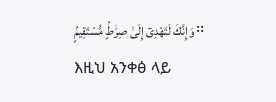وَإِنَّكَ لَتَهْدِىٓ إِلَىٰ صِرَٰطٍۢ مُّسْتَقِيمٍۢ ፡፡
እዚህ አንቀፅ ላይ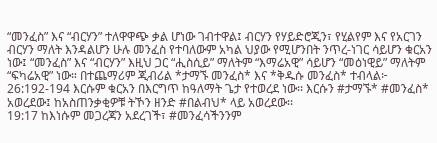“መንፈስ” እና “ብርሃን” ተለዋዋጭ ቃል ሆነው ገብተዋል፤ ብርሃን የሃይድሮጂን፣ የሂልየም እና የአርገን ብርሃን ማለት እንዳልሆን ሁሉ መንፈስ የተባለውም አካል ህያው የሚሆንበት ንጥረ-ነገር ሳይሆን ቁርአን ነው፤ “መንፈስ” እና “ብርሃን” እዚህ ጋር “ሒስሲይ” ማለትም “እማሬአዊ” ሳይሆን “መዕነዊይ” ማለትም “ፍካሬአዊ” ነው። በተጨማሪም ጂብሪል *ታማኙ መንፈስ* እና *ቅዱሱ መንፈስ* ተብላል፦
26:192-194 እርሱም ቁርአን በእርግጥ ከዓለማት ጌታ የተወረደ ነው፡፡ እርሱን #ታማኙ* #መንፈስ* አወረደው፤ ከአስጠንቃቂዎቹ ትኾን ዘንድ #በልብህ* ላይ አወረደው፡፡
19:17 ከእነሱም መጋረጃን አደረገች፣ #መንፈሳችንንም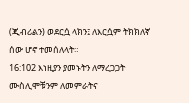(ጂብሪልን) ወደርሷ ላክን፤ ለእርሷም ትክክለኛ ሰው ሆኖ ተመሰለላት።
16:102 እነዚያን ያመኑትን ለማረጋጋት ሙስሊሞቹንም ለመምራትና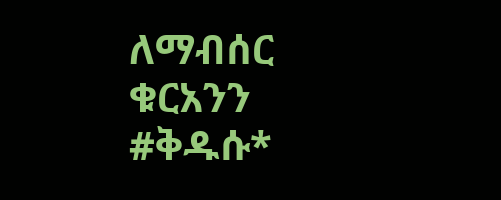ለማብሰር ቁርአንን #ቅዱሱ*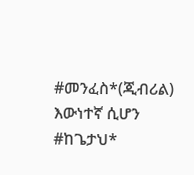#መንፈስ*(ጂብሪል) እውነተኛ ሲሆን #ከጌታህ*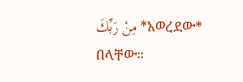مِنْ رَبِّكَ *አወረደው* በላቸው።